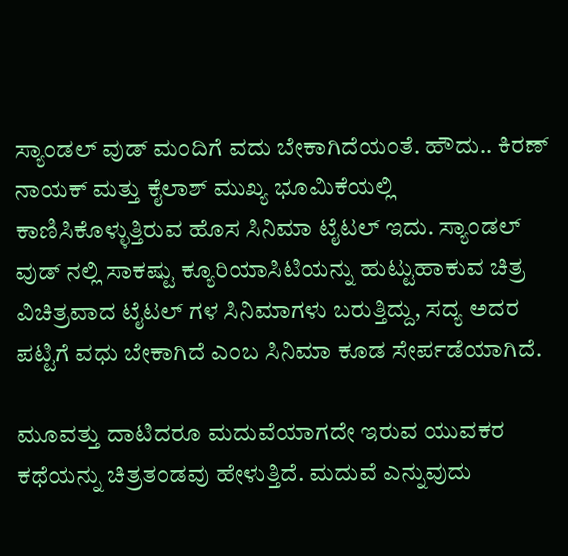ಸ್ಯಾಂಡಲ್ ವುಡ್ ಮಂದಿಗೆ ವದು ಬೇಕಾಗಿದೆಯಂತೆ. ಹೌದು.. ಕಿರಣ್ ನಾಯಕ್ ಮತ್ತು ಕೈಲಾಶ್ ಮುಖ್ಯ ಭೂಮಿಕೆಯಲ್ಲಿ ಕಾಣಿಸಿಕೊಳ್ಳುತ್ತಿರುವ ಹೊಸ ಸಿನಿಮಾ ಟೈಟಲ್ ಇದು. ಸ್ಯಾಂಡಲ್ ವುಡ್ ನಲ್ಲಿ ಸಾಕಷ್ಟು ಕ್ಯೂರಿಯಾಸಿಟಿಯನ್ನು ಹುಟ್ಟುಹಾಕುವ ಚಿತ್ರ ವಿಚಿತ್ರವಾದ ಟೈಟಲ್ ಗಳ ಸಿನಿಮಾಗಳು ಬರುತ್ತಿದ್ದು, ಸದ್ಯ ಅದರ ಪಟ್ಟಿಗೆ ವಧು ಬೇಕಾಗಿದೆ ಎಂಬ ಸಿನಿಮಾ ಕೂಡ ಸೇರ್ಪಡೆಯಾಗಿದೆ.

ಮೂವತ್ತು ದಾಟಿದರೂ ಮದುವೆಯಾಗದೇ ಇರುವ ಯುವಕರ ಕಥೆಯನ್ನು ಚಿತ್ರತಂಡವು ಹೇಳುತ್ತಿದೆ. ಮದುವೆ ಎನ್ನುವುದು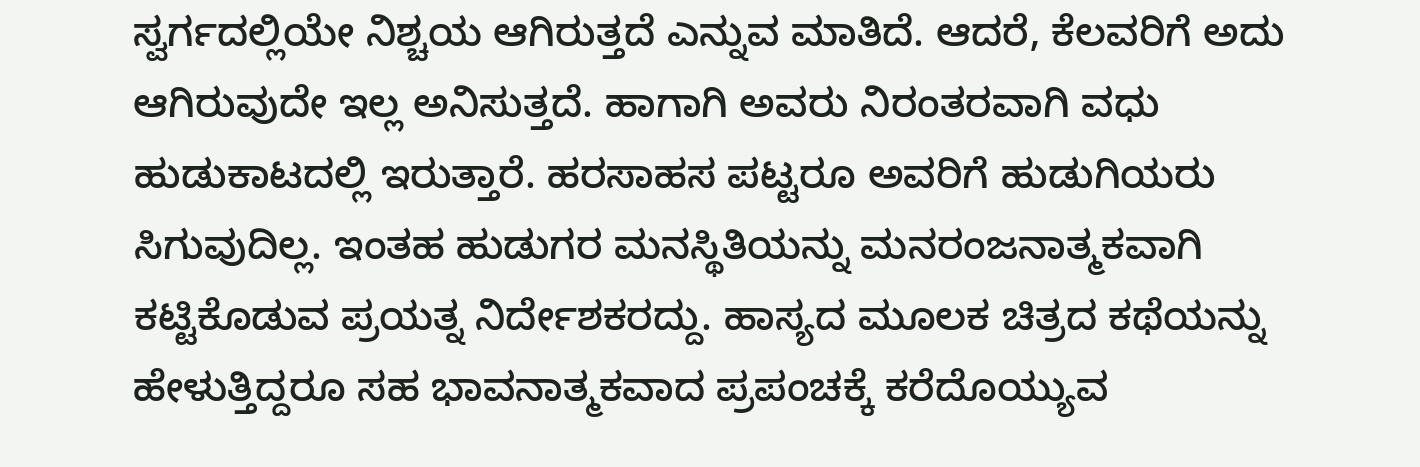ಸ್ವರ್ಗದಲ್ಲಿಯೇ ನಿಶ್ಚಯ ಆಗಿರುತ್ತದೆ ಎನ್ನುವ ಮಾತಿದೆ. ಆದರೆ, ಕೆಲವರಿಗೆ ಅದು ಆಗಿರುವುದೇ ಇಲ್ಲ ಅನಿಸುತ್ತದೆ. ಹಾಗಾಗಿ ಅವರು ನಿರಂತರವಾಗಿ ವಧು ಹುಡುಕಾಟದಲ್ಲಿ ಇರುತ್ತಾರೆ. ಹರಸಾಹಸ ಪಟ್ಟರೂ ಅವರಿಗೆ ಹುಡುಗಿಯರು ಸಿಗುವುದಿಲ್ಲ. ಇಂತಹ ಹುಡುಗರ ಮನಸ್ಥಿತಿಯನ್ನು ಮನರಂಜನಾತ್ಮಕವಾಗಿ ಕಟ್ಟಿಕೊಡುವ ಪ್ರಯತ್ನ ನಿರ್ದೇಶಕರದ್ದು. ಹಾಸ್ಯದ ಮೂಲಕ ಚಿತ್ರದ ಕಥೆಯನ್ನು ಹೇಳುತ್ತಿದ್ದರೂ ಸಹ ಭಾವನಾತ್ಮಕವಾದ ಪ್ರಪಂಚಕ್ಕೆ ಕರೆದೊಯ್ಯುವ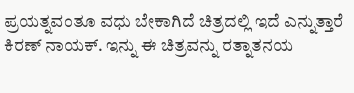ಪ್ರಯತ್ನವಂತೂ ವಧು ಬೇಕಾಗಿದೆ ಚಿತ್ರದಲ್ಲಿ ಇದೆ ಎನ್ನುತ್ತಾರೆ ಕಿರಣ್ ನಾಯಕ್. ಇನ್ನು ಈ ಚಿತ್ರವನ್ನು ರತ್ನಾತನಯ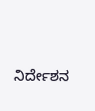ನಿರ್ದೇಶನ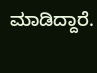ಮಾಡಿದ್ದಾರೆ.